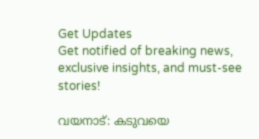Get Updates
Get notified of breaking news, exclusive insights, and must-see stories!

വയനാട്: കടുവയെ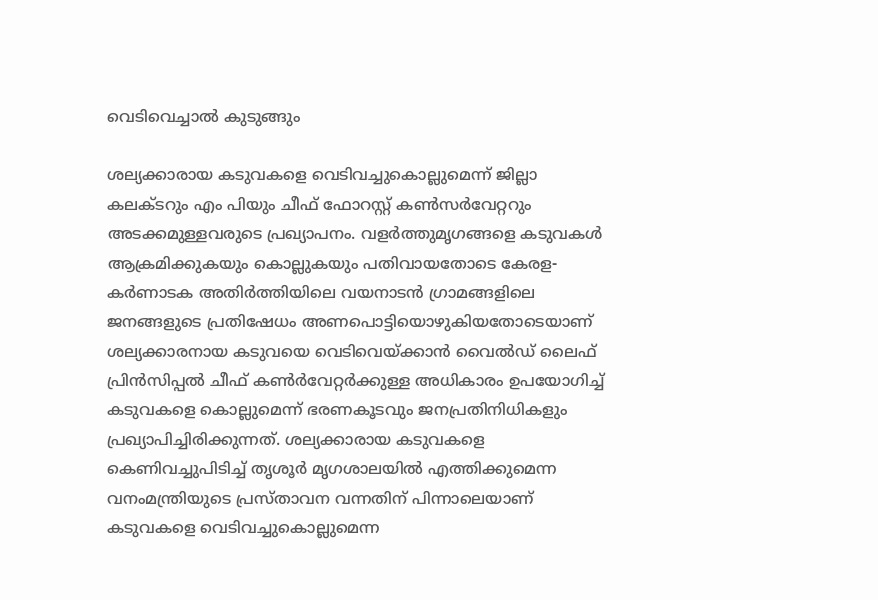വെടിവെച്ചാല്‍ കുടുങ്ങും

ശല്യക്കാരായ കടുവകളെ വെടിവച്ചുകൊല്ലുമെന്ന് ജില്ലാ കലക്ടറും എം പിയും ചീഫ് ഫോറസ്റ്റ് കണ്‍സര്‍വേറ്ററും അടക്കമുള്ളവരുടെ പ്രഖ്യാപനം. വളര്‍ത്തുമൃഗങ്ങളെ കടുവകള്‍ ആക്രമിക്കുകയും കൊല്ലുകയും പതിവായതോടെ കേരള-കര്‍ണാടക അതിര്‍ത്തിയിലെ വയനാടന്‍ ഗ്രാമങ്ങളിലെ ജനങ്ങളുടെ പ്രതിഷേധം അണപൊട്ടിയൊഴുകിയതോടെയാണ് ശല്യക്കാരനായ കടുവയെ വെടിവെയ്ക്കാന്‍ വൈല്‍ഡ് ലൈഫ് പ്രിന്‍സിപ്പല്‍ ചീഫ് കണ്‍ര്‍വേറ്റര്‍ക്കുള്ള അധികാരം ഉപയോഗിച്ച് കടുവകളെ കൊല്ലുമെന്ന് ഭരണകൂടവും ജനപ്രതിനിധികളും പ്രഖ്യാപിച്ചിരിക്കുന്നത്. ശല്യക്കാരായ കടുവകളെ കെണിവച്ചുപിടിച്ച് തൃശൂര്‍ മൃഗശാലയില്‍ എത്തിക്കുമെന്ന വനംമന്ത്രിയുടെ പ്രസ്താവന വന്നതിന് പിന്നാലെയാണ് കടുവകളെ വെടിവച്ചുകൊല്ലുമെന്ന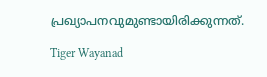പ്രഖ്യാപനവുമുണ്ടായിരിക്കുന്നത്.

Tiger Wayanad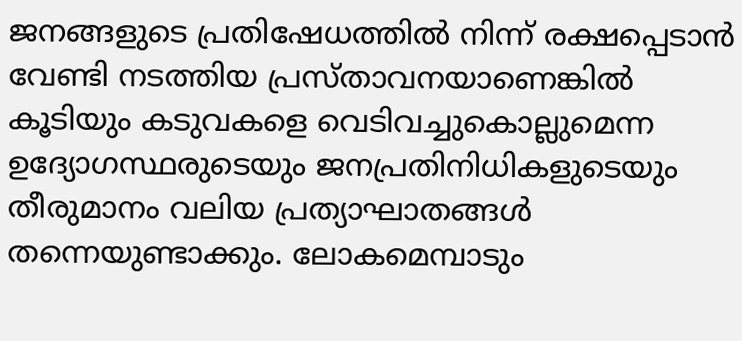ജനങ്ങളുടെ പ്രതിഷേധത്തില്‍ നിന്ന് രക്ഷപ്പെടാന്‍ വേണ്ടി നടത്തിയ പ്രസ്താവനയാണെങ്കില്‍ കൂടിയും കടുവകളെ വെടിവച്ചുകൊല്ലുമെന്ന ഉദ്യോഗസ്ഥരുടെയും ജനപ്രതിനിധികളുടെയും തീരുമാനം വലിയ പ്രത്യാഘാതങ്ങള്‍ തന്നെയുണ്ടാക്കും. ലോകമെമ്പാടും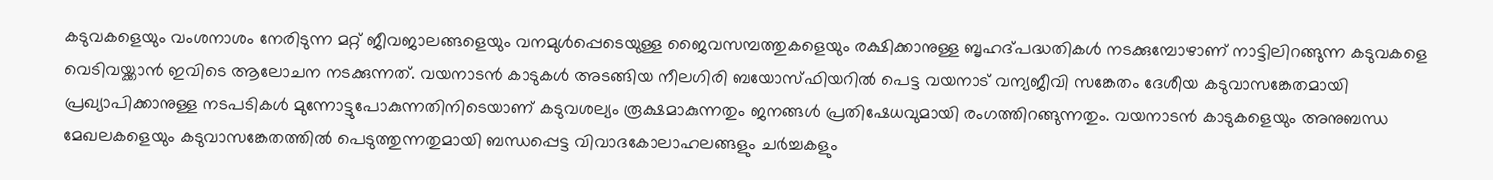കടുവകളെയും വംശനാശം നേരിടുന്ന മറ്റ് ജീവജാലങ്ങളെയും വനമുള്‍പ്പെടെയുള്ള ജൈവസമ്പത്തുകളെയും രക്ഷിക്കാനുള്ള ബൃഹദ്പദ്ധതികള്‍ നടക്കുമ്പോഴാണ് നാട്ടിലിറങ്ങുന്ന കടുവകളെ വെടിവയ്ക്കാന്‍ ഇവിടെ ആലോചന നടക്കുന്നത്. വയനാടന്‍ കാടുകള്‍ അടങ്ങിയ നീലഗിരി ബയോസ്ഫിയറില്‍ പെട്ട വയനാട് വന്യജീവി സങ്കേതം ദേശീയ കടുവാസങ്കേതമായി പ്രഖ്യാപിക്കാനുള്ള നടപടികള്‍ മുന്നോട്ടുപോകുന്നതിനിടെയാണ് കടുവശല്യം രൂക്ഷമാകുന്നതും ജനങ്ങള്‍ പ്രതിഷേധവുമായി രംഗത്തിറങ്ങുന്നതും. വയനാടന്‍ കാടുകളെയും അനുബന്ധ മേഖലകളെയും കടുവാസങ്കേതത്തില്‍ പെടുത്തുന്നതുമായി ബന്ധപ്പെട്ട വിവാദകോലാഹലങ്ങളും ചര്‍ച്ചകളും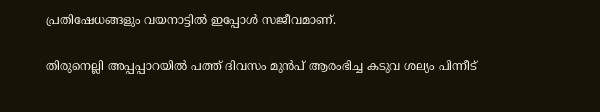പ്രതിഷേധങ്ങളും വയനാട്ടില്‍ ഇപ്പോള്‍ സജീവമാണ്.

തിരുനെല്ലി അപ്പപ്പാറയില്‍ പത്ത് ദിവസം മുന്‍പ് ആരംഭിച്ച കടുവ ശല്യം പിന്നീട്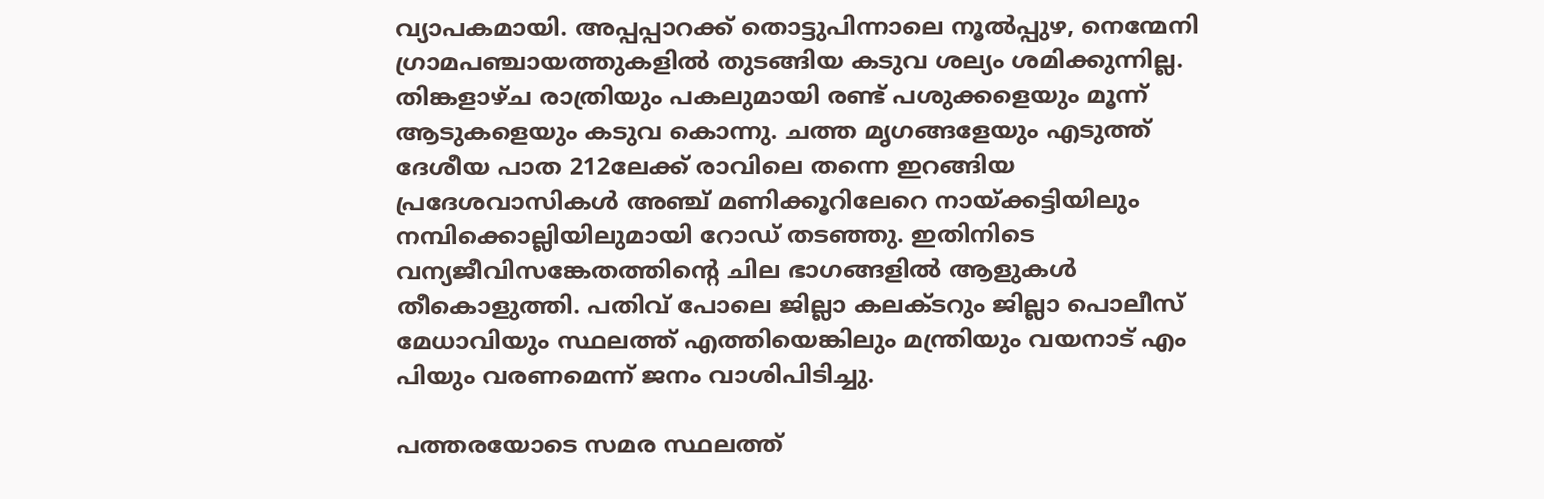വ്യാപകമായി. അപ്പപ്പാറക്ക് തൊട്ടുപിന്നാലെ നൂല്‍പ്പുഴ, നെന്മേനി ഗ്രാമപഞ്ചായത്തുകളില്‍ തുടങ്ങിയ കടുവ ശല്യം ശമിക്കുന്നില്ല. തിങ്കളാഴ്ച രാത്രിയും പകലുമായി രണ്ട് പശുക്കളെയും മൂന്ന് ആടുകളെയും കടുവ കൊന്നു. ചത്ത മൃഗങ്ങളേയും എടുത്ത് ദേശീയ പാത 212ലേക്ക് രാവിലെ തന്നെ ഇറങ്ങിയ പ്രദേശവാസികള്‍ അഞ്ച് മണിക്കൂറിലേറെ നായ്ക്കട്ടിയിലും നമ്പിക്കൊല്ലിയിലുമായി റോഡ് തടഞ്ഞു. ഇതിനിടെ വന്യജീവിസങ്കേതത്തിന്റെ ചില ഭാഗങ്ങളില്‍ ആളുകള്‍ തീകൊളുത്തി. പതിവ് പോലെ ജില്ലാ കലക്ടറും ജില്ലാ പൊലീസ് മേധാവിയും സ്ഥലത്ത് എത്തിയെങ്കിലും മന്ത്രിയും വയനാട് എം പിയും വരണമെന്ന് ജനം വാശിപിടിച്ചു.

പത്തരയോടെ സമര സ്ഥലത്ത്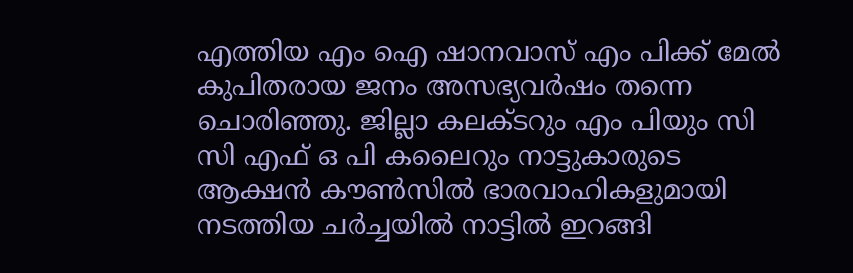എത്തിയ എം ഐ ഷാനവാസ് എം പിക്ക് മേല്‍ കുപിതരായ ജനം അസഭ്യവര്‍ഷം തന്നെ ചൊരിഞ്ഞു. ജില്ലാ കലക്ടറും എം പിയും സി സി എഫ് ഒ പി കലൈറും നാട്ടുകാരുടെ ആക്ഷന്‍ കൗണ്‍സില്‍ ഭാരവാഹികളുമായി നടത്തിയ ചര്‍ച്ചയില്‍ നാട്ടില്‍ ഇറങ്ങി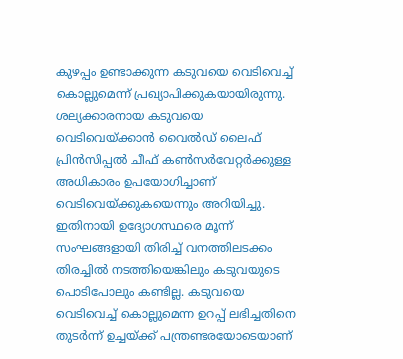കുഴപ്പം ഉണ്ടാക്കുന്ന കടുവയെ വെടിവെച്ച് കൊല്ലുമെന്ന് പ്രഖ്യാപിക്കുകയായിരുന്നു. ശല്യക്കാരനായ കടുവയെ വെടിവെയ്ക്കാന്‍ വൈല്‍ഡ് ലൈഫ് പ്രിന്‍സിപ്പല്‍ ചീഫ് കണ്‍സര്‍വേറ്റര്‍ക്കുള്ള അധികാരം ഉപയോഗിച്ചാണ് വെടിവെയ്ക്കുകയെന്നും അറിയിച്ചു. ഇതിനായി ഉദ്യോഗസ്ഥരെ മൂന്ന് സംഘങ്ങളായി തിരിച്ച് വനത്തിലടക്കം തിരച്ചില്‍ നടത്തിയെങ്കിലും കടുവയുടെ പൊടിപോലും കണ്ടില്ല. കടുവയെ വെടിവെച്ച് കൊല്ലുമെന്ന ഉറപ്പ് ലഭിച്ചതിനെ തുടര്‍ന്ന് ഉച്ചയ്ക്ക് പന്ത്രണ്ടരയോടെയാണ്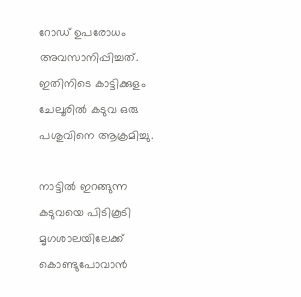റോഡ് ഉപരോധം അവസാനിപ്പിച്ചത്. ഇതിനിടെ കാട്ടിക്കുളം ചേലൂരില്‍ കടുവ ഒരു പശുവിനെ ആക്രമിച്ചു.

നാട്ടില്‍ ഇറങ്ങുന്ന കടുവയെ പിടികൂടി മൃഗശാലയിലേക്ക് കൊണ്ടുപോവാന്‍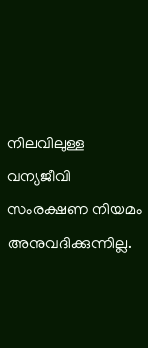നിലവിലുള്ള വന്യജീവി സംരക്ഷണ നിയമം അനുവദിക്കുന്നില്ല.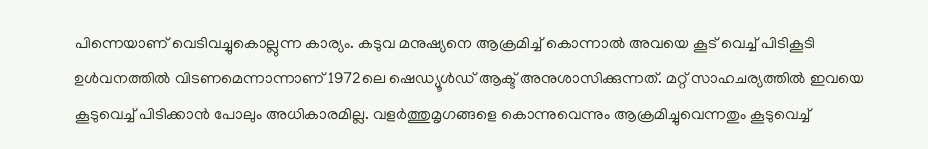പിന്നെയാണ് വെടിവച്ചുകൊല്ലുന്ന കാര്യം. കടുവ മനുഷ്യനെ ആക്രമിച്ച് കൊന്നാല്‍ അവയെ കൂട് വെച്ച് പിടികൂടി ഉള്‍വനത്തില്‍ വിടണമെന്നാന്നാണ് 1972ലെ ഷെഡ്യൂള്‍ഡ് ആക്ട് അനുശാസിക്കുന്നത്. മറ്റ് സാഹചര്യത്തില്‍ ഇവയെ കൂടുവെച്ച് പിടിക്കാന്‍ പോലും അധികാരമില്ല. വളര്‍ത്തുമൃഗങ്ങളെ കൊന്നുവെന്നും ആക്രമിച്ചുവെന്നതും കൂടുവെച്ച്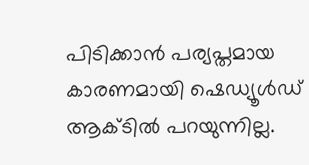പിടിക്കാന്‍ പര്യപ്തമായ കാരണമായി ഷെഡ്യൂള്‍ഡ് ആക്ടില്‍ പറയുന്നില്ല.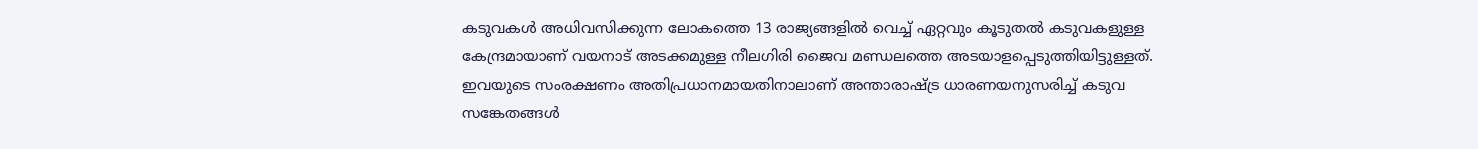കടുവകള്‍ അധിവസിക്കുന്ന ലോകത്തെ 13 രാജ്യങ്ങളില്‍ വെച്ച് ഏറ്റവും കൂടുതല്‍ കടുവകളുള്ള കേന്ദ്രമായാണ് വയനാട് അടക്കമുള്ള നീലഗിരി ജൈവ മണ്ഡലത്തെ അടയാളപ്പെടുത്തിയിട്ടുള്ളത്. ഇവയുടെ സംരക്ഷണം അതിപ്രധാനമായതിനാലാണ് അന്താരാഷ്ട്ര ധാരണയനുസരിച്ച് കടുവ സങ്കേതങ്ങള്‍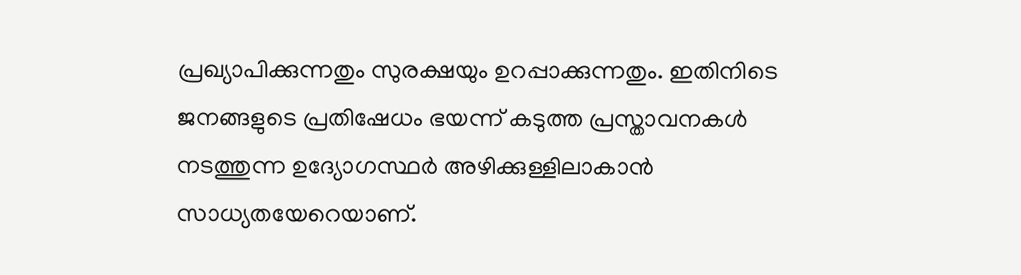പ്രഖ്യാപിക്കുന്നതും സുരക്ഷയും ഉറപ്പാക്കുന്നതും. ഇതിനിടെ ജനങ്ങളുടെ പ്രതിഷേധം ഭയന്ന് കടുത്ത പ്രസ്താവനകള്‍ നടത്തുന്ന ഉദ്യോഗസ്ഥര്‍ അഴിക്കുള്ളിലാകാന്‍ സാധ്യതയേറെയാണ്.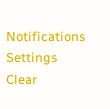Notifications
Settings
Clear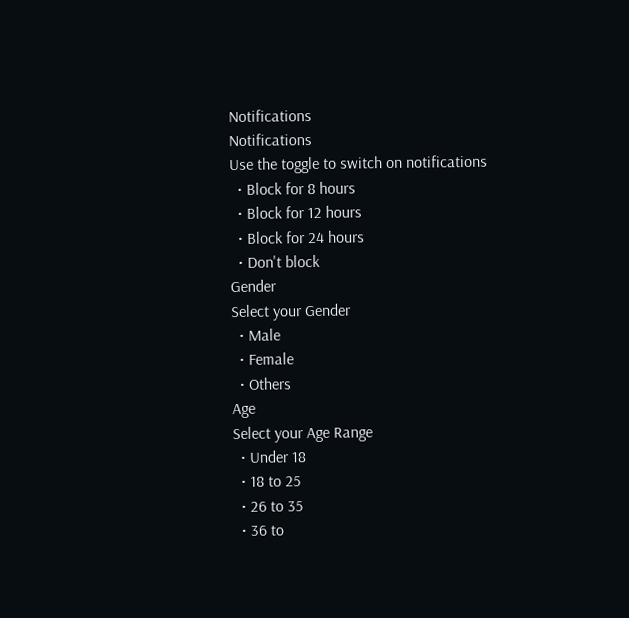Notifications
Notifications
Use the toggle to switch on notifications
  • Block for 8 hours
  • Block for 12 hours
  • Block for 24 hours
  • Don't block
Gender
Select your Gender
  • Male
  • Female
  • Others
Age
Select your Age Range
  • Under 18
  • 18 to 25
  • 26 to 35
  • 36 to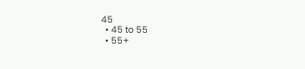45
  • 45 to 55
  • 55+